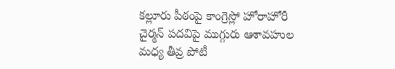కల్లూరు పీఠంపై కాంగ్రెస్లో హోరాహోరీ
చైర్మన్ పదవిపై ముగ్గురు ఆశావహుల మధ్య తీవ్ర పోటీ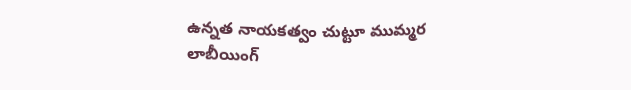ఉన్నత నాయకత్వం చుట్టూ ముమ్మర లాబీయింగ్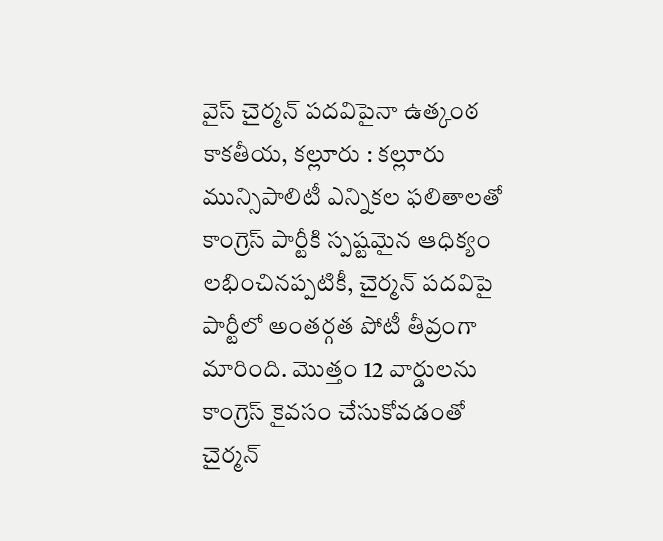వైస్ చైర్మన్ పదవిపైనా ఉత్కంఠ
కాకతీయ, కల్లూరు : కల్లూరు మున్సిపాలిటీ ఎన్నికల ఫలితాలతో కాంగ్రెస్ పార్టీకి స్పష్టమైన ఆధిక్యం లభించినప్పటికీ, చైర్మన్ పదవిపై పార్టీలో అంతర్గత పోటీ తీవ్రంగా మారింది. మొత్తం 12 వార్డులను కాంగ్రెస్ కైవసం చేసుకోవడంతో చైర్మన్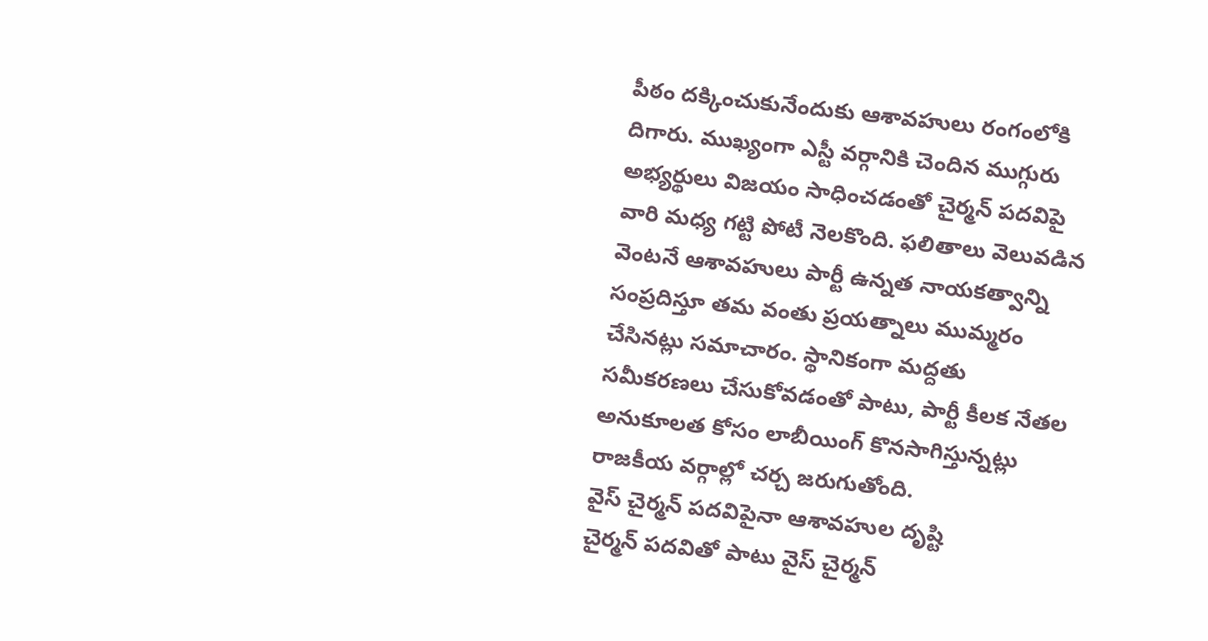పీఠం దక్కించుకునేందుకు ఆశావహులు రంగంలోకి దిగారు. ముఖ్యంగా ఎస్టీ వర్గానికి చెందిన ముగ్గురు అభ్యర్థులు విజయం సాధించడంతో చైర్మన్ పదవిపై వారి మధ్య గట్టి పోటీ నెలకొంది. ఫలితాలు వెలువడిన వెంటనే ఆశావహులు పార్టీ ఉన్నత నాయకత్వాన్ని సంప్రదిస్తూ తమ వంతు ప్రయత్నాలు ముమ్మరం చేసినట్లు సమాచారం. స్థానికంగా మద్దతు సమీకరణలు చేసుకోవడంతో పాటు, పార్టీ కీలక నేతల అనుకూలత కోసం లాబీయింగ్ కొనసాగిస్తున్నట్లు రాజకీయ వర్గాల్లో చర్చ జరుగుతోంది.
వైస్ చైర్మన్ పదవిపైనా ఆశావహుల దృష్టి
చైర్మన్ పదవితో పాటు వైస్ చైర్మన్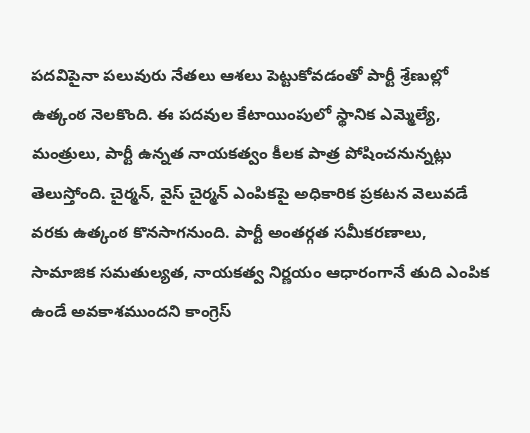పదవిపైనా పలువురు నేతలు ఆశలు పెట్టుకోవడంతో పార్టీ శ్రేణుల్లో ఉత్కంఠ నెలకొంది. ఈ పదవుల కేటాయింపులో స్థానిక ఎమ్మెల్యే, మంత్రులు, పార్టీ ఉన్నత నాయకత్వం కీలక పాత్ర పోషించనున్నట్లు తెలుస్తోంది. చైర్మన్, వైస్ చైర్మన్ ఎంపికపై అధికారిక ప్రకటన వెలువడే వరకు ఉత్కంఠ కొనసాగనుంది. పార్టీ అంతర్గత సమీకరణాలు, సామాజిక సమతుల్యత, నాయకత్వ నిర్ణయం ఆధారంగానే తుది ఎంపిక ఉండే అవకాశముందని కాంగ్రెస్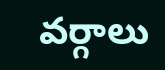వర్గాలు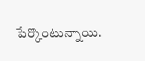పేర్కొంటున్నాయి.